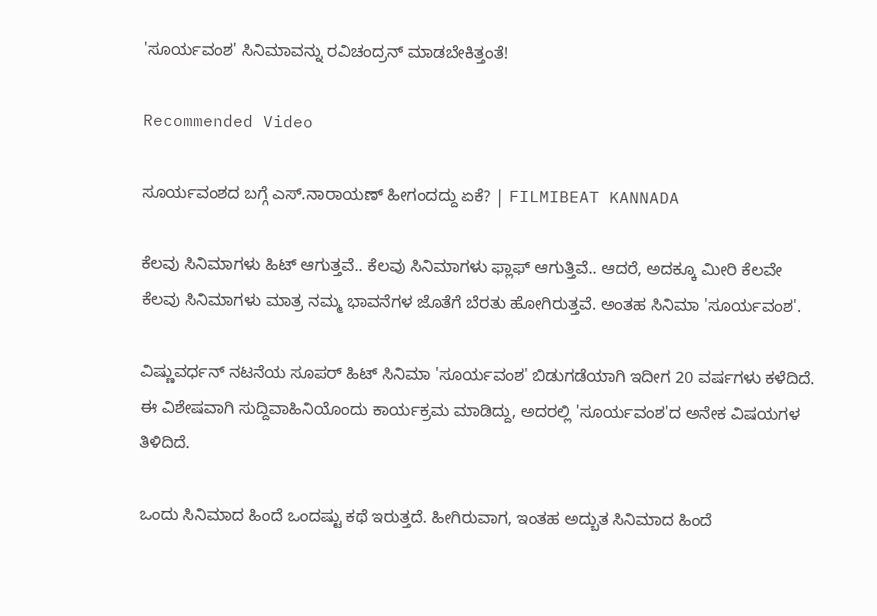'ಸೂರ್ಯವಂಶ' ಸಿನಿಮಾವನ್ನು ರವಿಚಂದ್ರನ್ ಮಾಡಬೇಕಿತ್ತಂತೆ!

Recommended Video

ಸೂರ್ಯವಂಶದ ಬಗ್ಗೆ ಎಸ್.ನಾರಾಯಣ್ ಹೀಗಂದದ್ದು ಏಕೆ? | FILMIBEAT KANNADA

ಕೆಲವು ಸಿನಿಮಾಗಳು ಹಿಟ್ ಆಗುತ್ತವೆ.. ಕೆಲವು ಸಿನಿಮಾಗಳು ಫ್ಲಾಫ್ ಆಗುತ್ತಿವೆ.. ಆದರೆ, ಅದಕ್ಕೂ ಮೀರಿ ಕೆಲವೇ ಕೆಲವು ಸಿನಿಮಾಗಳು ಮಾತ್ರ ನಮ್ಮ ಭಾವನೆಗಳ ಜೊತೆಗೆ ಬೆರತು ಹೋಗಿರುತ್ತವೆ. ಅಂತಹ ಸಿನಿಮಾ 'ಸೂರ್ಯವಂಶ'.

ವಿಷ್ಣುವರ್ಧನ್ ನಟನೆಯ ಸೂಪರ್ ಹಿಟ್ ಸಿನಿಮಾ 'ಸೂರ್ಯವಂಶ' ಬಿಡುಗಡೆಯಾಗಿ ಇದೀಗ 20 ವರ್ಷಗಳು ಕಳೆದಿದೆ. ಈ ವಿಶೇಷವಾಗಿ ಸುದ್ದಿವಾಹಿನಿಯೊಂದು ಕಾರ್ಯಕ್ರಮ ಮಾಡಿದ್ದು, ಅದರಲ್ಲಿ 'ಸೂರ್ಯವಂಶ'ದ ಅನೇಕ ವಿಷಯಗಳ ತಿಳಿದಿದೆ.

ಒಂದು ಸಿನಿಮಾದ ಹಿಂದೆ ಒಂದಷ್ಟು ಕಥೆ ಇರುತ್ತದೆ. ಹೀಗಿರುವಾಗ, ಇಂತಹ ಅದ್ಬುತ ಸಿನಿಮಾದ ಹಿಂದೆ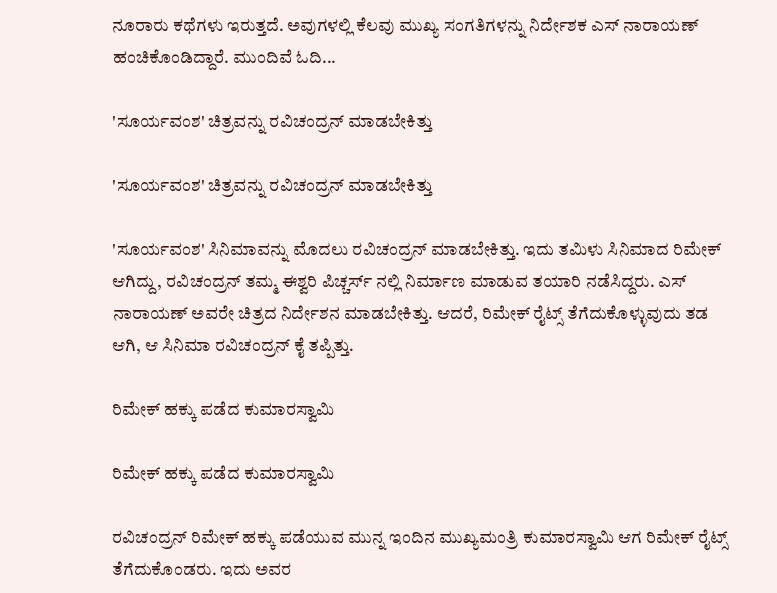ನೂರಾರು ಕಥೆಗಳು ಇರುತ್ತದೆ. ಅವುಗಳಲ್ಲಿ ಕೆಲವು ಮುಖ್ಯ ಸಂಗತಿಗಳನ್ನು ನಿರ್ದೇಶಕ ಎಸ್ ನಾರಾಯಣ್ ಹಂಚಿಕೊಂಡಿದ್ದಾರೆ. ಮುಂದಿವೆ ಓದಿ...

'ಸೂರ್ಯವಂಶ' ಚಿತ್ರವನ್ನು ರವಿಚಂದ್ರನ್ ಮಾಡಬೇಕಿತ್ತು

'ಸೂರ್ಯವಂಶ' ಚಿತ್ರವನ್ನು ರವಿಚಂದ್ರನ್ ಮಾಡಬೇಕಿತ್ತು

'ಸೂರ್ಯವಂಶ' ಸಿನಿಮಾವನ್ನು ಮೊದಲು ರವಿಚಂದ್ರನ್ ಮಾಡಬೇಕಿತ್ತು. ಇದು ತಮಿಳು ಸಿನಿಮಾದ ರಿಮೇಕ್ ಆಗಿದ್ದು, ರವಿಚಂದ್ರನ್ ತಮ್ಮ ಈಶ್ವರಿ ಪಿಚ್ಚರ್ಸ್ ನಲ್ಲಿ ನಿರ್ಮಾಣ ಮಾಡುವ ತಯಾರಿ ನಡೆಸಿದ್ದರು. ಎಸ್ ನಾರಾಯಣ್ ಅವರೇ ಚಿತ್ರದ ನಿರ್ದೇಶನ ಮಾಡಬೇಕಿತ್ತು. ಆದರೆ, ರಿಮೇಕ್ ರೈಟ್ಸ್ ತೆಗೆದುಕೊಳ್ಳುವುದು ತಡ ಆಗಿ, ಆ ಸಿನಿಮಾ ರವಿಚಂದ್ರನ್ ಕೈ ತಪ್ಪಿತ್ತು.

ರಿಮೇಕ್ ಹಕ್ಕು ಪಡೆದ ಕುಮಾರಸ್ವಾಮಿ

ರಿಮೇಕ್ ಹಕ್ಕು ಪಡೆದ ಕುಮಾರಸ್ವಾಮಿ

ರವಿಚಂದ್ರನ್ ರಿಮೇಕ್ ಹಕ್ಕು ಪಡೆಯುವ ಮುನ್ನ ಇಂದಿನ ಮುಖ್ಯಮಂತ್ರಿ ಕುಮಾರಸ್ವಾಮಿ ಆಗ ರಿಮೇಕ್ ರೈಟ್ಸ್ ತೆಗೆದುಕೊಂಡರು. ಇದು ಅವರ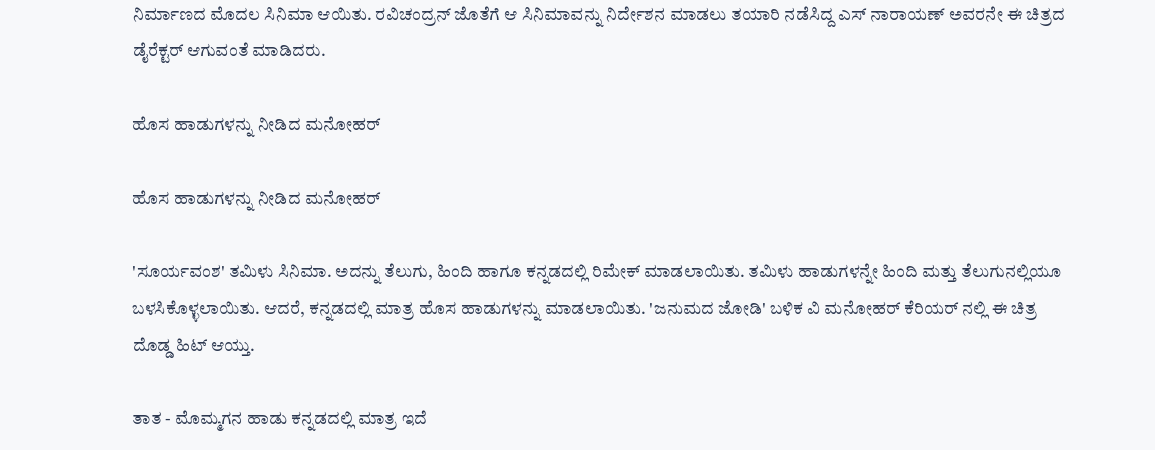ನಿರ್ಮಾಣದ ಮೊದಲ ಸಿನಿಮಾ ಆಯಿತು. ರವಿಚಂದ್ರನ್ ಜೊತೆಗೆ ಆ ಸಿನಿಮಾವನ್ನು ನಿರ್ದೇಶನ ಮಾಡಲು ತಯಾರಿ ನಡೆಸಿದ್ದ ಎಸ್ ನಾರಾಯಣ್ ಅವರನೇ ಈ ಚಿತ್ರದ ಡೈರೆಕ್ಟರ್ ಆಗುವಂತೆ ಮಾಡಿದರು.

ಹೊಸ ಹಾಡುಗಳನ್ನು ನೀಡಿದ ಮನೋಹರ್

ಹೊಸ ಹಾಡುಗಳನ್ನು ನೀಡಿದ ಮನೋಹರ್

'ಸೂರ್ಯವಂಶ' ತಮಿಳು ಸಿನಿಮಾ. ಅದನ್ನು ತೆಲುಗು, ಹಿಂದಿ ಹಾಗೂ ಕನ್ನಡದಲ್ಲಿ ರಿಮೇಕ್ ಮಾಡಲಾಯಿತು. ತಮಿಳು ಹಾಡುಗಳನ್ನೇ ಹಿಂದಿ ಮತ್ತು ತೆಲುಗುನಲ್ಲಿಯೂ ಬಳಸಿಕೊಳ್ಳಲಾಯಿತು. ಆದರೆ, ಕನ್ನಡದಲ್ಲಿ ಮಾತ್ರ ಹೊಸ ಹಾಡುಗಳನ್ನು ಮಾಡಲಾಯಿತು. 'ಜನುಮದ ಜೋಡಿ' ಬಳಿಕ ವಿ ಮನೋಹರ್ ಕೆರಿಯರ್ ನಲ್ಲಿ ಈ ಚಿತ್ರ ದೊಡ್ಡ ಹಿಟ್ ಆಯ್ತು.

ತಾತ - ಮೊಮ್ಮಗನ ಹಾಡು ಕನ್ನಡದಲ್ಲಿ ಮಾತ್ರ ಇದೆ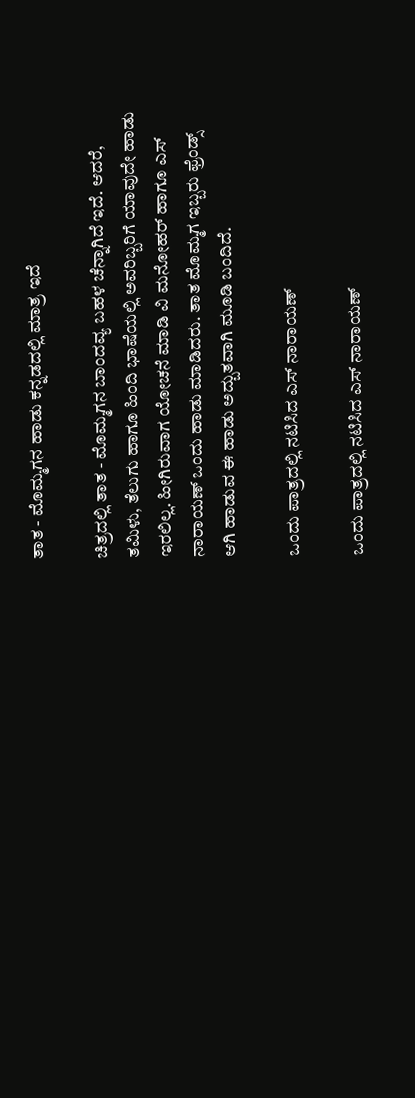ತಾತ - ಮೊಮ್ಮಗನ ಹಾಡು ಕನ್ನಡದಲ್ಲಿ ಮಾತ್ರ ಇದೆ

ಚಿತ್ರದಲ್ಲಿ ತಾತ - ಮೊಮ್ಮಗನ ಬಾಂದವ್ಯ ಬಹಳ ಚೆನ್ನಾಗಿದೆ ಇದೆ. ಆದರೆ, ತಮಿಳು, ತೆಲುಗು ಹಾಗೂ ಹಿಂದಿ ಭಾಷೆಯಲ್ಲಿ ಅವರಿಬ್ಬರಿಗೆ ಯಾವುದೇ ಹಾಡು ಇರಲಿಲ್ಲ. ಹೀಗಿರುವಾಗ ಯೋಚನೆ ಮಾಡಿ ವಿ ಮನೋಹರ್ ಹಾಗೂ ಎಸ್ ನಾರಾಯಣ್ ಒಂದು ಹಾಡು ಮಾಡಿದರು. ತಾತ ಮೊಮ್ಮಗ ಇಬ್ಬರು ಫ್ರೆಂಡ್ಸ್ ಆಗಿ ಹಾಡುವ ಈ ಹಾಡು ಅದ್ಬುತವಾಗಿ ಮೂಡಿ ಬಂದಿದೆ.

ಒಂದು ಪಾತ್ರದಲ್ಲಿ ನಟಿಸಿದ ಎಸ್ ನಾರಾಯಣ್

ಒಂದು ಪಾತ್ರದಲ್ಲಿ ನಟಿಸಿದ ಎಸ್ ನಾರಾಯಣ್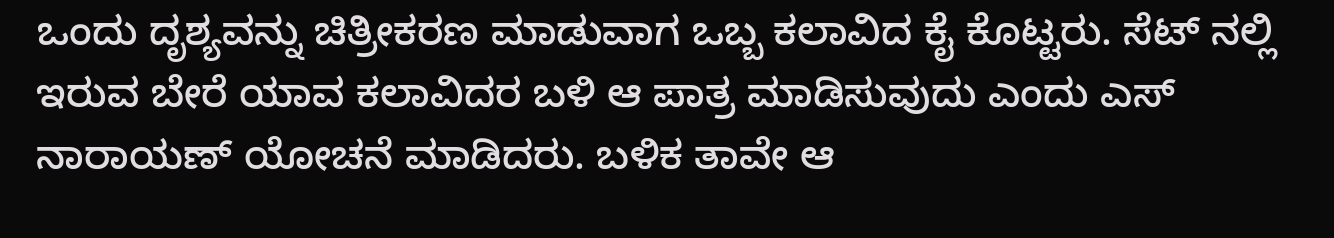ಒಂದು ದೃಶ್ಯವನ್ನು ಚಿತ್ರೀಕರಣ ಮಾಡುವಾಗ ಒಬ್ಬ ಕಲಾವಿದ ಕೈ ಕೊಟ್ಟರು. ಸೆಟ್ ನಲ್ಲಿ ಇರುವ ಬೇರೆ ಯಾವ ಕಲಾವಿದರ ಬಳಿ ಆ ಪಾತ್ರ ಮಾಡಿಸುವುದು ಎಂದು ಎಸ್ ನಾರಾಯಣ್ ಯೋಚನೆ ಮಾಡಿದರು. ಬಳಿಕ ತಾವೇ ಆ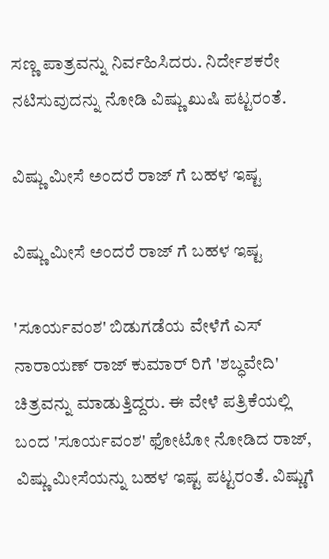ಸಣ್ಣ ಪಾತ್ರವನ್ನು ನಿರ್ವಹಿಸಿದರು. ನಿರ್ದೇಶಕರೇ ನಟಿಸುವುದನ್ನು ನೋಡಿ ವಿಷ್ಣು ಖುಷಿ ಪಟ್ಟರಂತೆ.

ವಿಷ್ಣು ಮೀಸೆ ಅಂದರೆ ರಾಜ್ ಗೆ ಬಹಳ ಇಷ್ಟ

ವಿಷ್ಣು ಮೀಸೆ ಅಂದರೆ ರಾಜ್ ಗೆ ಬಹಳ ಇಷ್ಟ

'ಸೂರ್ಯವಂಶ' ಬಿಡುಗಡೆಯ ವೇಳೆಗೆ ಎಸ್ ನಾರಾಯಣ್ ರಾಜ್ ಕುಮಾರ್ ರಿಗೆ 'ಶಬ್ಧವೇದಿ' ಚಿತ್ರವನ್ನು ಮಾಡುತ್ತಿದ್ದರು. ಈ ವೇಳೆ ಪತ್ರಿಕೆಯಲ್ಲಿ ಬಂದ 'ಸೂರ್ಯವಂಶ' ಫೋಟೋ ನೋಡಿದ ರಾಜ್, ವಿಷ್ಣು ಮೀಸೆಯನ್ನು ಬಹಳ ಇಷ್ಟ ಪಟ್ಟರಂತೆ. ವಿಷ್ಣುಗೆ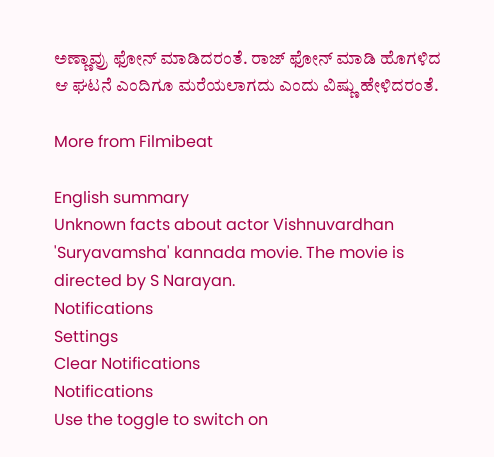ಅಣ್ಣಾವ್ರು ಫೋನ್ ಮಾಡಿದರಂತೆ. ರಾಜ್ ಫೋನ್ ಮಾಡಿ ಹೊಗಳಿದ ಆ ಘಟನೆ ಎಂದಿಗೂ ಮರೆಯಲಾಗದು ಎಂದು ವಿಷ್ಣು ಹೇಳಿದರಂತೆ.

More from Filmibeat

English summary
Unknown facts about actor Vishnuvardhan 'Suryavamsha' kannada movie. The movie is directed by S Narayan.
Notifications
Settings
Clear Notifications
Notifications
Use the toggle to switch on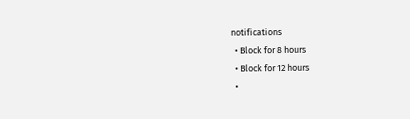notifications
  • Block for 8 hours
  • Block for 12 hours
  •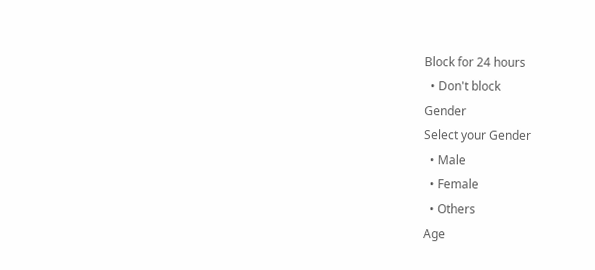Block for 24 hours
  • Don't block
Gender
Select your Gender
  • Male
  • Female
  • Others
Age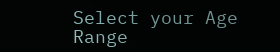Select your Age Range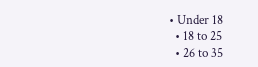• Under 18
  • 18 to 25
  • 26 to 35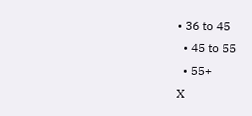• 36 to 45
  • 45 to 55
  • 55+
X